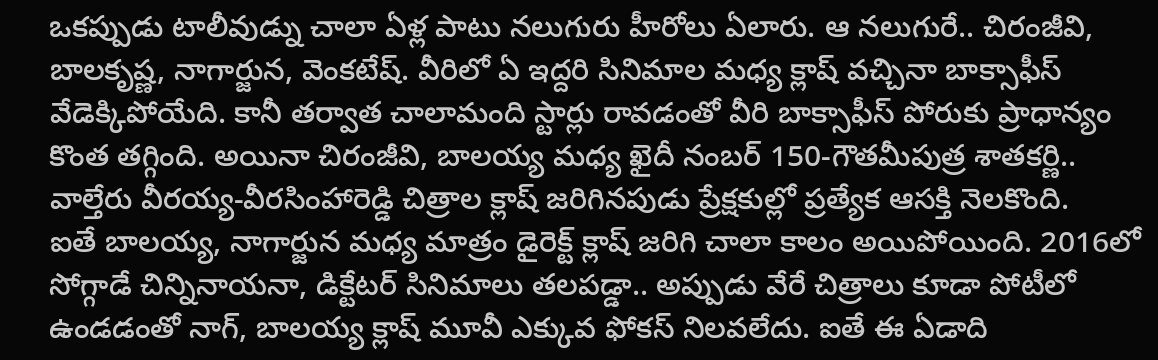ఒకప్పుడు టాలీవుడ్ను చాలా ఏళ్ల పాటు నలుగురు హీరోలు ఏలారు. ఆ నలుగురే.. చిరంజీవి, బాలకృష్ణ, నాగార్జున, వెంకటేష్. వీరిలో ఏ ఇద్దరి సినిమాల మధ్య క్లాష్ వచ్చినా బాక్సాఫీస్ వేడెక్కిపోయేది. కానీ తర్వాత చాలామంది స్టార్లు రావడంతో వీరి బాక్సాఫీస్ పోరుకు ప్రాధాన్యం కొంత తగ్గింది. అయినా చిరంజీవి, బాలయ్య మధ్య ఖైదీ నంబర్ 150-గౌతమీపుత్ర శాతకర్ణి.. వాల్తేరు వీరయ్య-వీరసింహారెడ్డి చిత్రాల క్లాష్ జరిగినపుడు ప్రేక్షకుల్లో ప్రత్యేక ఆసక్తి నెలకొంది.
ఐతే బాలయ్య, నాగార్జున మధ్య మాత్రం డైరెక్ట్ క్లాష్ జరిగి చాలా కాలం అయిపోయింది. 2016లో సోగ్గాడే చిన్నినాయనా, డిక్టేటర్ సినిమాలు తలపడ్డా.. అప్పుడు వేరే చిత్రాలు కూడా పోటీలో ఉండడంతో నాగ్, బాలయ్య క్లాష్ మూవీ ఎక్కువ ఫోకస్ నిలవలేదు. ఐతే ఈ ఏడాది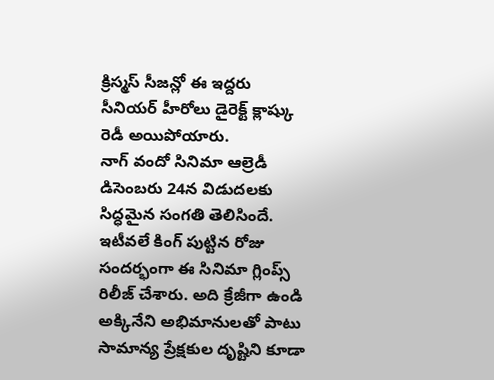క్రిస్మస్ సీజన్లో ఈ ఇద్దరు సీనియర్ హీరోలు డైరెక్ట్ క్లాష్కు రెడీ అయిపోయారు.
నాగ్ వందో సినిమా ఆల్రెడీ డిసెంబరు 24న విడుదలకు సిద్ధమైన సంగతి తెలిసిందే. ఇటీవలే కింగ్ పుట్టిన రోజు సందర్భంగా ఈ సినిమా గ్లింప్స్ రిలీజ్ చేశారు. అది క్రేజీగా ఉండి అక్కినేని అభిమానులతో పాటు సామాన్య ప్రేక్షకుల దృష్టిని కూడా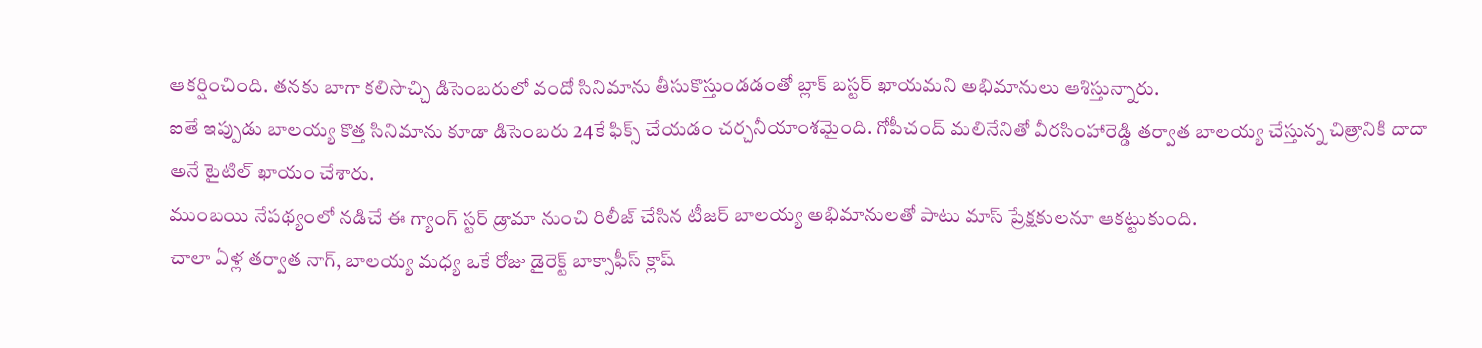ఆకర్షించింది. తనకు బాగా కలిసొచ్చి డిసెంబరులో వందో సినిమాను తీసుకొస్తుండడంతో బ్లాక్ బస్టర్ ఖాయమని అభిమానులు ఆశిస్తున్నారు.
ఐతే ఇప్పుడు బాలయ్య కొత్త సినిమాను కూడా డిసెంబరు 24కే ఫిక్స్ చేయడం చర్చనీయాంశమైంది. గోపీచంద్ మలినేనితో వీరసింహారెడ్డి తర్వాత బాలయ్య చేస్తున్న చిత్రానికి దాదా అనే టైటిల్ ఖాయం చేశారు.
ముంబయి నేపథ్యంలో నడిచే ఈ గ్యాంగ్ స్టర్ డ్రామా నుంచి రిలీజ్ చేసిన టీజర్ బాలయ్య అభిమానులతో పాటు మాస్ ప్రేక్షకులనూ ఆకట్టుకుంది.
చాలా ఏళ్ల తర్వాత నాగ్, బాలయ్య మధ్య ఒకే రోజు డైరెక్ట్ బాక్సాఫీస్ క్లాష్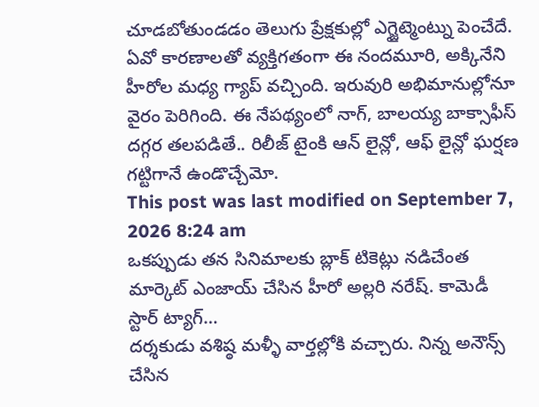చూడబోతుండడం తెలుగు ప్రేక్షకుల్లో ఎగ్జైట్మెంట్ను పెంచేదే. ఏవో కారణాలతో వ్యక్తిగతంగా ఈ నందమూరి, అక్కినేని హీరోల మధ్య గ్యాప్ వచ్చింది. ఇరువురి అభిమానుల్లోనూ వైరం పెరిగింది. ఈ నేపథ్యంలో నాగ్, బాలయ్య బాక్సాఫీస్ దగ్గర తలపడితే.. రిలీజ్ టైంకి ఆన్ లైన్లో, ఆఫ్ లైన్లో ఘర్షణ గట్టిగానే ఉండొచ్చేమో.
This post was last modified on September 7, 2026 8:24 am
ఒకప్పుడు తన సినిమాలకు బ్లాక్ టికెట్లు నడిచేంత మార్కెట్ ఎంజాయ్ చేసిన హీరో అల్లరి నరేష్. కామెడీ స్టార్ ట్యాగ్…
దర్శకుడు వశిష్ఠ మళ్ళీ వార్తల్లోకి వచ్చారు. నిన్న అనౌన్స్ చేసిన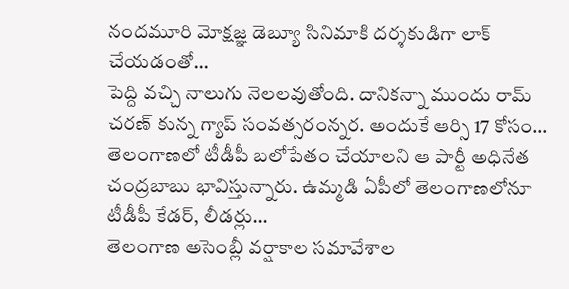నందమూరి మోక్షజ్ఞ డెబ్యూ సినిమాకి దర్శకుడిగా లాక్ చేయడంతో…
పెద్ది వచ్చి నాలుగు నెలలవుతోంది. దానికన్నా ముందు రామ్ చరణ్ కున్న గ్యాప్ సంవత్సరంన్నర. అందుకే ఆర్సి 17 కోసం…
తెలంగాణలో టీడీపీ బలోపేతం చేయాలని ఆ పార్టీ అధినేత చంద్రబాబు భావిస్తున్నారు. ఉమ్మడి ఏపీలో తెలంగాణలోనూ టీడీపీ కేడర్, లీడర్లు…
తెలంగాణ అసెంబ్లీ వర్షాకాల సమావేశాల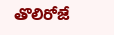తొలిరోజే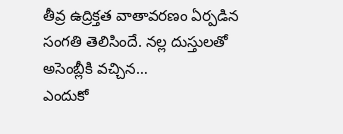తీవ్ర ఉద్రిక్తత వాతావరణం ఏర్పడిన సంగతి తెలిసిందే. నల్ల దుస్తులతో అసెంబ్లీకి వచ్చిన…
ఎందుకో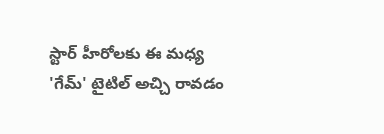స్టార్ హీరోలకు ఈ మధ్య 'గేమ్' టైటిల్ అచ్చి రావడం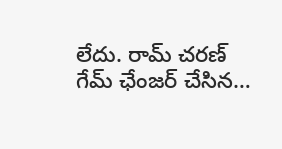లేదు. రామ్ చరణ్ గేమ్ ఛేంజర్ చేసిన…